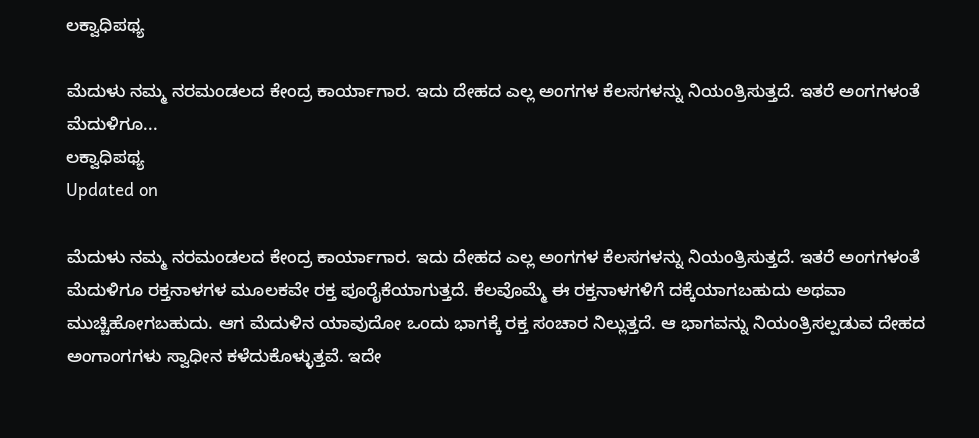ಲಕ್ವಾಧಿಪಥ್ಯ

ಮೆದುಳು ನಮ್ಮ ನರಮಂಡಲದ ಕೇಂದ್ರ ಕಾರ್ಯಾಗಾರ. ಇದು ದೇಹದ ಎಲ್ಲ ಅಂಗಗಳ ಕೆಲಸಗಳನ್ನು ನಿಯಂತ್ರಿಸುತ್ತದೆ. ಇತರೆ ಅಂಗಗಳಂತೆ ಮೆದುಳಿಗೂ...
ಲಕ್ವಾಧಿಪಥ್ಯ
Updated on

ಮೆದುಳು ನಮ್ಮ ನರಮಂಡಲದ ಕೇಂದ್ರ ಕಾರ್ಯಾಗಾರ. ಇದು ದೇಹದ ಎಲ್ಲ ಅಂಗಗಳ ಕೆಲಸಗಳನ್ನು ನಿಯಂತ್ರಿಸುತ್ತದೆ. ಇತರೆ ಅಂಗಗಳಂತೆ ಮೆದುಳಿಗೂ ರಕ್ತನಾಳಗಳ ಮೂಲಕವೇ ರಕ್ತ ಪೂರೈಕೆಯಾಗುತ್ತದೆ. ಕೆಲವೊಮ್ಮೆ ಈ ರಕ್ತನಾಳಗಳಿಗೆ ದಕ್ಕೆಯಾಗಬಹುದು ಅಥವಾ ಮುಚ್ಚಿಹೋಗಬಹುದು. ಆಗ ಮೆದುಳಿನ ಯಾವುದೋ ಒಂದು ಭಾಗಕ್ಕೆ ರಕ್ತ ಸಂಚಾರ ನಿಲ್ಲುತ್ತದೆ. ಆ ಭಾಗವನ್ನು ನಿಯಂತ್ರಿಸಲ್ಪಡುವ ದೇಹದ ಅಂಗಾಂಗಗಳು ಸ್ವಾಧೀನ ಕಳೆದುಕೊಳ್ಳುತ್ತವೆ. ಇದೇ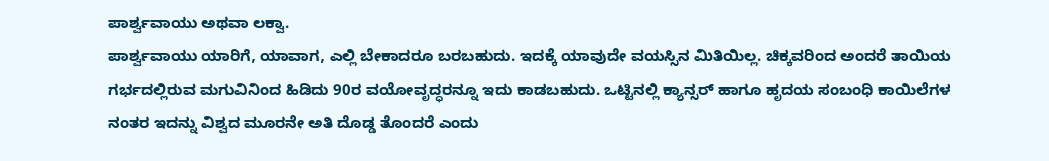ಪಾರ್ಶ್ವವಾಯು ಅಥವಾ ಲಕ್ವಾ.
ಪಾರ್ಶ್ವವಾಯು ಯಾರಿಗೆ, ಯಾವಾಗ, ಎಲ್ಲಿ ಬೇಕಾದರೂ ಬರಬಹುದು. ಇದಕ್ಕೆ ಯಾವುದೇ ವಯಸ್ಸಿನ ಮಿತಿಯಿಲ್ಲ. ಚಿಕ್ಕವರಿಂದ ಅಂದರೆ ತಾಯಿಯ ಗರ್ಭದಲ್ಲಿರುವ ಮಗುವಿನಿಂದ ಹಿಡಿದು 90ರ ವಯೋವೃದ್ಧರನ್ನೂ ಇದು ಕಾಡಬಹುದು. ಒಟ್ಟಿನಲ್ಲಿ ಕ್ಯಾನ್ಸರ್ ಹಾಗೂ ಹೃದಯ ಸಂಬಂಧಿ ಕಾಯಿಲೆಗಳ ನಂತರ ಇದನ್ನು ವಿಶ್ವದ ಮೂರನೇ ಅತಿ ದೊಡ್ಡ ತೊಂದರೆ ಎಂದು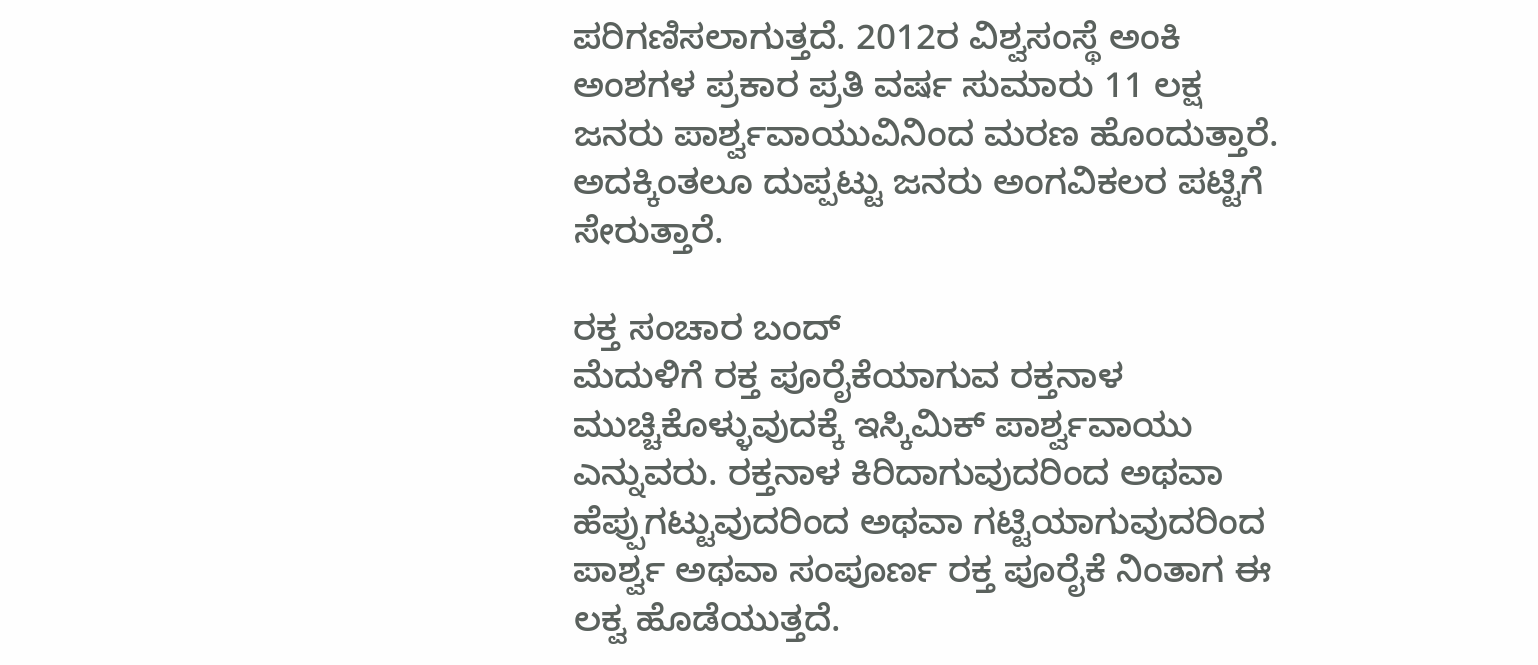ಪರಿಗಣಿಸಲಾಗುತ್ತದೆ. 2012ರ ವಿಶ್ವಸಂಸ್ಥೆ ಅಂಕಿ ಅಂಶಗಳ ಪ್ರಕಾರ ಪ್ರತಿ ವರ್ಷ ಸುಮಾರು 11 ಲಕ್ಷ ಜನರು ಪಾರ್ಶ್ವವಾಯುವಿನಿಂದ ಮರಣ ಹೊಂದುತ್ತಾರೆ. ಅದಕ್ಕಿಂತಲೂ ದುಪ್ಪಟ್ಟು ಜನರು ಅಂಗವಿಕಲರ ಪಟ್ಟಿಗೆ ಸೇರುತ್ತಾರೆ.

ರಕ್ತ ಸಂಚಾರ ಬಂದ್
ಮೆದುಳಿಗೆ ರಕ್ತ ಪೂರೈಕೆಯಾಗುವ ರಕ್ತನಾಳ ಮುಚ್ಚಿಕೊಳ್ಳುವುದಕ್ಕೆ ಇಸ್ಕಿಮಿಕ್ ಪಾರ್ಶ್ವವಾಯು ಎನ್ನುವರು. ರಕ್ತನಾಳ ಕಿರಿದಾಗುವುದರಿಂದ ಅಥವಾ ಹೆಪ್ಪುಗಟ್ಟುವುದರಿಂದ ಅಥವಾ ಗಟ್ಟಿಯಾಗುವುದರಿಂದ ಪಾರ್ಶ್ವ ಅಥವಾ ಸಂಪೂರ್ಣ ರಕ್ತ ಪೂರೈಕೆ ನಿಂತಾಗ ಈ ಲಕ್ವ ಹೊಡೆಯುತ್ತದೆ.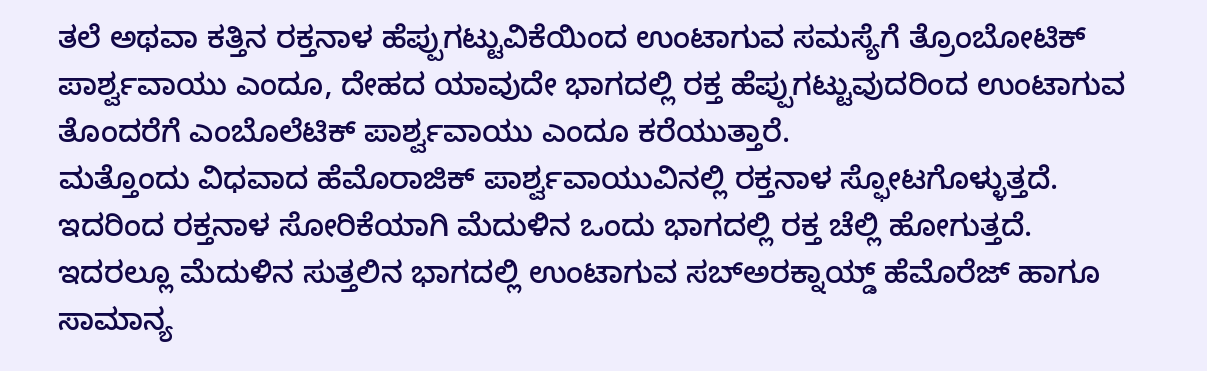ತಲೆ ಅಥವಾ ಕತ್ತಿನ ರಕ್ತನಾಳ ಹೆಪ್ಪುಗಟ್ಟುವಿಕೆಯಿಂದ ಉಂಟಾಗುವ ಸಮಸ್ಯೆಗೆ ತ್ರೊಂಬೋಟಿಕ್ ಪಾರ್ಶ್ವವಾಯು ಎಂದೂ, ದೇಹದ ಯಾವುದೇ ಭಾಗದಲ್ಲಿ ರಕ್ತ ಹೆಪ್ಪುಗಟ್ಟುವುದರಿಂದ ಉಂಟಾಗುವ ತೊಂದರೆಗೆ ಎಂಬೊಲೆಟಿಕ್ ಪಾರ್ಶ್ವವಾಯು ಎಂದೂ ಕರೆಯುತ್ತಾರೆ.
ಮತ್ತೊಂದು ವಿಧವಾದ ಹೆಮೊರಾಜಿಕ್ ಪಾರ್ಶ್ವವಾಯುವಿನಲ್ಲಿ ರಕ್ತನಾಳ ಸ್ಫೋಟಗೊಳ್ಳುತ್ತದೆ. ಇದರಿಂದ ರಕ್ತನಾಳ ಸೋರಿಕೆಯಾಗಿ ಮೆದುಳಿನ ಒಂದು ಭಾಗದಲ್ಲಿ ರಕ್ತ ಚೆಲ್ಲಿ ಹೋಗುತ್ತದೆ. ಇದರಲ್ಲೂ ಮೆದುಳಿನ ಸುತ್ತಲಿನ ಭಾಗದಲ್ಲಿ ಉಂಟಾಗುವ ಸಬ್‌ಅರಕ್ನಾಯ್ಡ್ ಹೆಮೊರೆಜ್ ಹಾಗೂ ಸಾಮಾನ್ಯ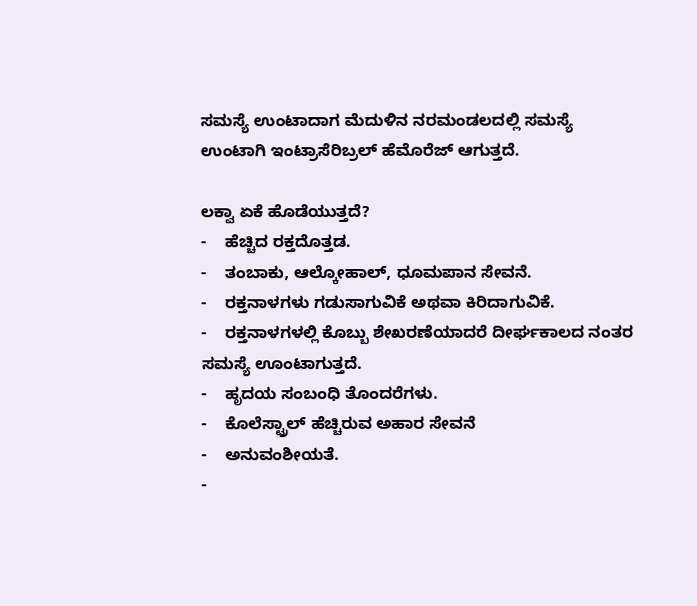ಸಮಸ್ಯೆ ಉಂಟಾದಾಗ ಮೆದುಳಿನ ನರಮಂಡಲದಲ್ಲಿ ಸಮಸ್ಯೆ ಉಂಟಾಗಿ ಇಂಟ್ರಾಸೆರಿಬ್ರಲ್ ಹೆಮೊರೆಜ್ ಆಗುತ್ತದೆ.

ಲಕ್ವಾ ಏಕೆ ಹೊಡೆಯುತ್ತದೆ?
-    ಹೆಚ್ಚಿದ ರಕ್ತದೊತ್ತಡ.
-    ತಂಬಾಕು, ಆಲ್ಕೋಹಾಲ್, ಧೂಮಪಾನ ಸೇವನೆ.
-    ರಕ್ತನಾಳಗಳು ಗಡುಸಾಗುವಿಕೆ ಅಥವಾ ಕಿರಿದಾಗುವಿಕೆ.
-    ರಕ್ತನಾಳಗಳಲ್ಲಿ ಕೊಬ್ಬು ಶೇಖರಣೆಯಾದರೆ ದೀರ್ಘಕಾಲದ ನಂತರ ಸಮಸ್ಯೆ ಊಂಟಾಗುತ್ತದೆ.
-    ಹೃದಯ ಸಂಬಂಧಿ ತೊಂದರೆಗಳು.
-    ಕೊಲೆಸ್ಟ್ರಾಲ್ ಹೆಚ್ಚಿರುವ ಅಹಾರ ಸೇವನೆ
-    ಅನುವಂಶೀಯತೆ.
-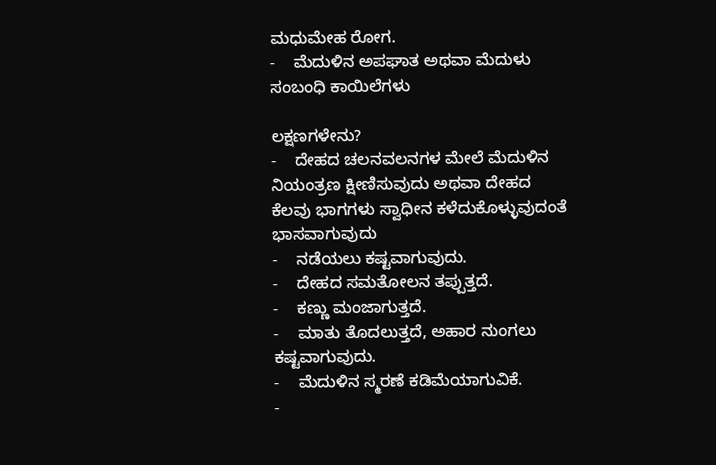ಮಧುಮೇಹ ರೋಗ.
-    ಮೆದುಳಿನ ಅಪಘಾತ ಅಥವಾ ಮೆದುಳು ಸಂಬಂಧಿ ಕಾಯಿಲೆಗಳು

ಲಕ್ಷಣಗಳೇನು?
-    ದೇಹದ ಚಲನವಲನಗಳ ಮೇಲೆ ಮೆದುಳಿನ ನಿಯಂತ್ರಣ ಕ್ಷೀಣಿಸುವುದು ಅಥವಾ ದೇಹದ ಕೆಲವು ಭಾಗಗಳು ಸ್ವಾಧೀನ ಕಳೆದುಕೊಳ್ಳುವುದಂತೆ ಭಾಸವಾಗುವುದು
-    ನಡೆಯಲು ಕಷ್ಟವಾಗುವುದು.
-    ದೇಹದ ಸಮತೋಲನ ತಪ್ಪುತ್ತದೆ.
-    ಕಣ್ಣು ಮಂಜಾಗುತ್ತದೆ.
-    ಮಾತು ತೊದಲುತ್ತದೆ, ಅಹಾರ ನುಂಗಲು ಕಷ್ಟವಾಗುವುದು.
-    ಮೆದುಳಿನ ಸ್ಮರಣೆ ಕಡಿಮೆಯಾಗುವಿಕೆ.
-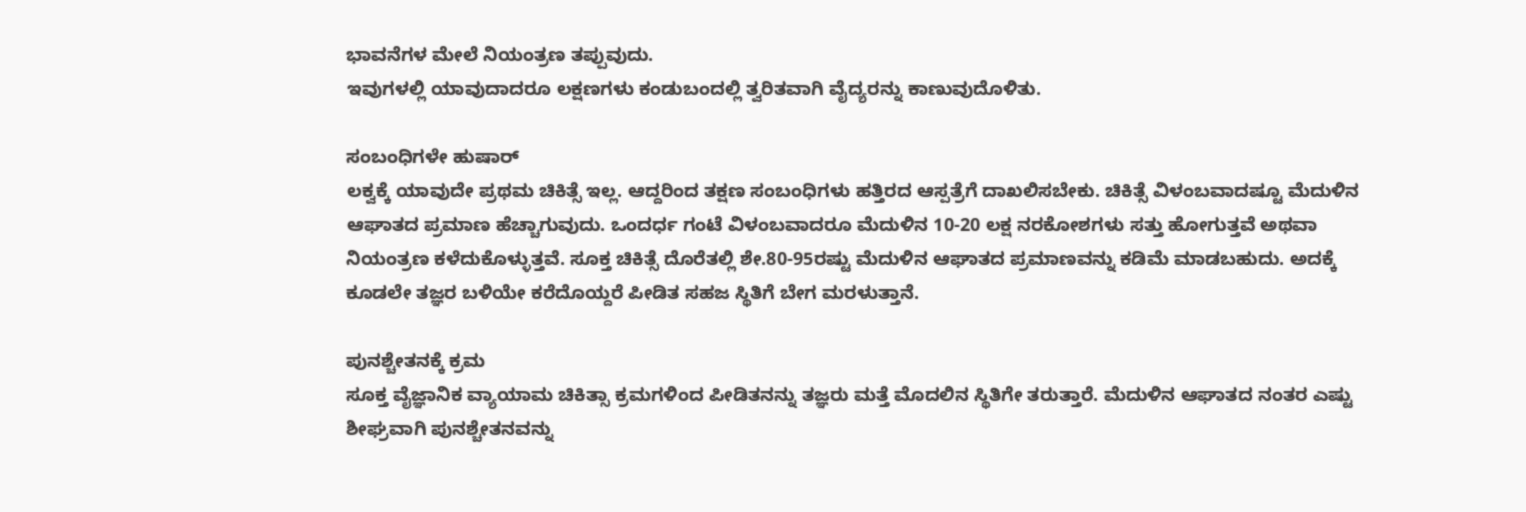ಭಾವನೆಗಳ ಮೇಲೆ ನಿಯಂತ್ರಣ ತಪ್ಪುವುದು.
ಇವುಗಳಲ್ಲಿ ಯಾವುದಾದರೂ ಲಕ್ಷಣಗಳು ಕಂಡುಬಂದಲ್ಲಿ ತ್ವರಿತವಾಗಿ ವೈದ್ಯರನ್ನು ಕಾಣುವುದೊಳಿತು.

ಸಂಬಂಧಿಗಳೇ ಹುಷಾರ್
ಲಕ್ವಕ್ಕೆ ಯಾವುದೇ ಪ್ರಥಮ ಚಿಕಿತ್ಸೆ ಇಲ್ಲ. ಆದ್ದರಿಂದ ತಕ್ಷಣ ಸಂಬಂಧಿಗಳು ಹತ್ತಿರದ ಆಸ್ಪತ್ರೆಗೆ ದಾಖಲಿಸಬೇಕು. ಚಿಕಿತ್ಸೆ ವಿಳಂಬವಾದಷ್ಟೂ ಮೆದುಳಿನ ಆಘಾತದ ಪ್ರಮಾಣ ಹೆಚ್ಚಾಗುವುದು. ಒಂದರ್ಧ ಗಂಟೆ ವಿಳಂಬವಾದರೂ ಮೆದುಳಿನ 10-20 ಲಕ್ಷ ನರಕೋಶಗಳು ಸತ್ತು ಹೋಗುತ್ತವೆ ಅಥವಾ ನಿಯಂತ್ರಣ ಕಳೆದುಕೊಳ್ಳುತ್ತವೆ. ಸೂಕ್ತ ಚಿಕಿತ್ಸೆ ದೊರೆತಲ್ಲಿ ಶೇ.80-95ರಷ್ಟು ಮೆದುಳಿನ ಆಘಾತದ ಪ್ರಮಾಣವನ್ನು ಕಡಿಮೆ ಮಾಡಬಹುದು. ಅದಕ್ಕೆ ಕೂಡಲೇ ತಜ್ಞರ ಬಳಿಯೇ ಕರೆದೊಯ್ದರೆ ಪೀಡಿತ ಸಹಜ ಸ್ಥಿತಿಗೆ ಬೇಗ ಮರಳುತ್ತಾನೆ.

ಪುನಶ್ಚೇತನಕ್ಕೆ ಕ್ರಮ
ಸೂಕ್ತ ವೈಜ್ಞಾನಿಕ ವ್ಯಾಯಾಮ ಚಿಕಿತ್ಸಾ ಕ್ರಮಗಳಿಂದ ಪೀಡಿತನನ್ನು ತಜ್ಞರು ಮತ್ತೆ ಮೊದಲಿನ ಸ್ಥಿತಿಗೇ ತರುತ್ತಾರೆ. ಮೆದುಳಿನ ಆಘಾತದ ನಂತರ ಎಷ್ಟು ಶೀಘ್ರವಾಗಿ ಪುನಶ್ಚೇತನವನ್ನು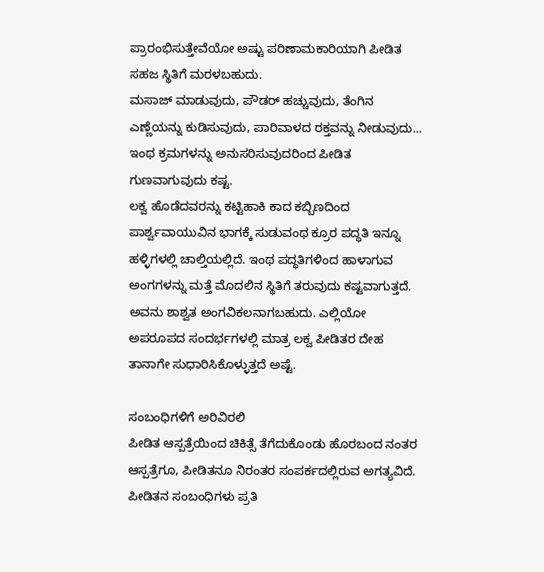ಪ್ರಾರಂಭಿಸುತ್ತೇವೆಯೋ ಅಷ್ಟು ಪರಿಣಾಮಕಾರಿಯಾಗಿ ಪೀಡಿತ ಸಹಜ ಸ್ಥಿತಿಗೆ ಮರಳಬಹುದು.
ಮಸಾಜ್ ಮಾಡುವುದು, ಪೌಡರ್ ಹಚ್ಚುವುದು, ತೆಂಗಿನ ಎಣ್ಣೆಯನ್ನು ಕುಡಿಸುವುದು, ಪಾರಿವಾಳದ ರಕ್ತವನ್ನು ನೀಡುವುದು... ಇಂಥ ಕ್ರಮಗಳನ್ನು ಅನುಸರಿಸುವುದರಿಂದ ಪೀಡಿತ ಗುಣವಾಗುವುದು ಕಷ್ಟ.
ಲಕ್ವ ಹೊಡೆದವರನ್ನು ಕಟ್ಟಿಹಾಕಿ ಕಾದ ಕಬ್ಬಿಣದಿಂದ ಪಾರ್ಶ್ವವಾಯುವಿನ ಭಾಗಕ್ಕೆ ಸುಡುವಂಥ ಕ್ರೂರ ಪದ್ಧತಿ ಇನ್ನೂ ಹಳ್ಳಿಗಳಲ್ಲಿ ಚಾಲ್ತಿಯಲ್ಲಿದೆ. ಇಂಥ ಪದ್ಧತಿಗಳಿಂದ ಹಾಳಾಗುವ ಅಂಗಗಳನ್ನು ಮತ್ತೆ ಮೊದಲಿನ ಸ್ಥಿತಿಗೆ ತರುವುದು ಕಷ್ಟವಾಗುತ್ತದೆ. ಅವನು ಶಾಶ್ವತ ಅಂಗವಿಕಲನಾಗಬಹುದು. ಎಲ್ಲಿಯೋ ಅಪರೂಪದ ಸಂದರ್ಭಗಳಲ್ಲಿ ಮಾತ್ರ ಲಕ್ವ ಪೀಡಿತರ ದೇಹ ತಾನಾಗೇ ಸುಧಾರಿಸಿಕೊಳ್ಳುತ್ತದೆ ಅಷ್ಟೆ.

ಸಂಬಂಧಿಗಳಿಗೆ ಅರಿವಿರಲಿ
ಪೀಡಿತ ಆಸ್ಪತ್ರೆಯಿಂದ ಚಿಕಿತ್ಸೆ ತೆಗೆದುಕೊಂಡು ಹೊರಬಂದ ನಂತರ ಆಸ್ಪತ್ರೆಗೂ, ಪೀಡಿತನೂ ನಿರಂತರ ಸಂಪರ್ಕದಲ್ಲಿರುವ ಅಗತ್ಯವಿದೆ. ಪೀಡಿತನ ಸಂಬಂಧಿಗಳು ಪ್ರತಿ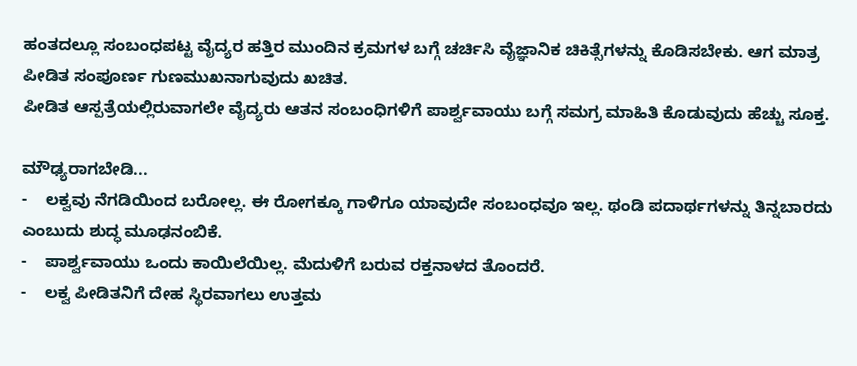ಹಂತದಲ್ಲೂ ಸಂಬಂಧಪಟ್ಟ ವೈದ್ಯರ ಹತ್ತಿರ ಮುಂದಿನ ಕ್ರಮಗಳ ಬಗ್ಗೆ ಚರ್ಚಿಸಿ ವೈಜ್ಞಾನಿಕ ಚಿಕಿತ್ಸೆಗಳನ್ನು ಕೊಡಿಸಬೇಕು. ಆಗ ಮಾತ್ರ ಪೀಡಿತ ಸಂಪೂರ್ಣ ಗುಣಮುಖನಾಗುವುದು ಖಚಿತ.
ಪೀಡಿತ ಆಸ್ಪತ್ರೆಯಲ್ಲಿರುವಾಗಲೇ ವೈದ್ಯರು ಆತನ ಸಂಬಂಧಿಗಳಿಗೆ ಪಾರ್ಶ್ವವಾಯು ಬಗ್ಗೆ ಸಮಗ್ರ ಮಾಹಿತಿ ಕೊಡುವುದು ಹೆಚ್ಚು ಸೂಕ್ತ.

ಮೌಢ್ಯರಾಗಬೇಡಿ...
-    ಲಕ್ವವು ನೆಗಡಿಯಿಂದ ಬರೋಲ್ಲ. ಈ ರೋಗಕ್ಕೂ ಗಾಳಿಗೂ ಯಾವುದೇ ಸಂಬಂಧವೂ ಇಲ್ಲ. ಥಂಡಿ ಪದಾರ್ಥಗಳನ್ನು ತಿನ್ನಬಾರದು ಎಂಬುದು ಶುದ್ಧ ಮೂಢನಂಬಿಕೆ.
-    ಪಾರ್ಶ್ವವಾಯು ಒಂದು ಕಾಯಿಲೆಯಿಲ್ಲ. ಮೆದುಳಿಗೆ ಬರುವ ರಕ್ತನಾಳದ ತೊಂದರೆ.
-    ಲಕ್ವ ಪೀಡಿತನಿಗೆ ದೇಹ ಸ್ಥಿರವಾಗಲು ಉತ್ತಮ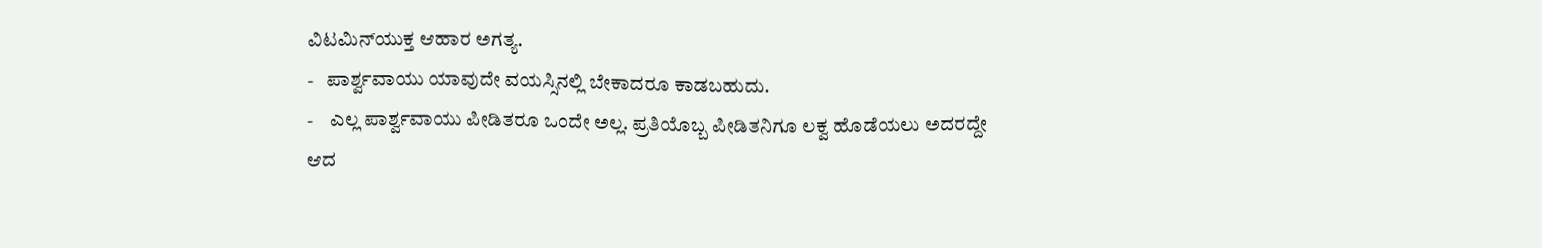ವಿಟಮಿನ್‌ಯುಕ್ತ ಆಹಾರ ಅಗತ್ಯ.
-   ಪಾರ್ಶ್ವವಾಯು ಯಾವುದೇ ವಯಸ್ಸಿನಲ್ಲಿ ಬೇಕಾದರೂ ಕಾಡಬಹುದು.
-    ಎಲ್ಲ ಪಾರ್ಶ್ವವಾಯು ಪೀಡಿತರೂ ಒಂದೇ ಅಲ್ಲ. ಪ್ರತಿಯೊಬ್ಬ ಪೀಡಿತನಿಗೂ ಲಕ್ವ ಹೊಡೆಯಲು ಅದರದ್ದೇ ಆದ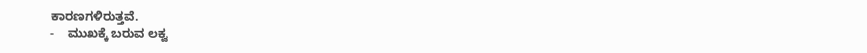ಕಾರಣಗಳಿರುತ್ತವೆ.
-    ಮುಖಕ್ಕೆ ಬರುವ ಲಕ್ವ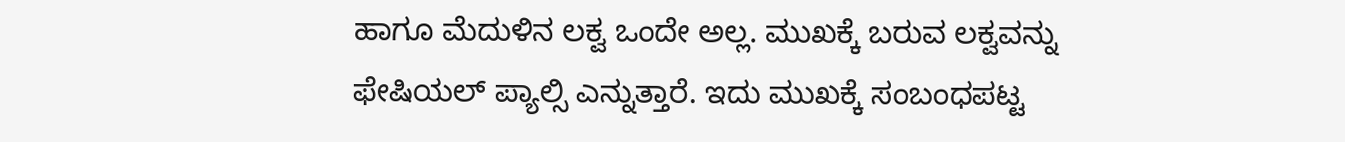ಹಾಗೂ ಮೆದುಳಿನ ಲಕ್ವ ಒಂದೇ ಅಲ್ಲ. ಮುಖಕ್ಕೆ ಬರುವ ಲಕ್ವವನ್ನು ಫೇಷಿಯಲ್ ಪ್ಯಾಲ್ಸಿ ಎನ್ನುತ್ತಾರೆ. ಇದು ಮುಖಕ್ಕೆ ಸಂಬಂಧಪಟ್ಟ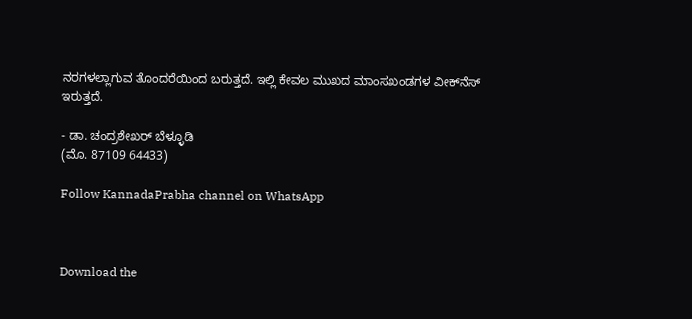ನರಗಳಲ್ಲಾಗುವ ತೊಂದರೆಯಿಂದ ಬರುತ್ತದೆ. ಇಲ್ಲಿ ಕೇವಲ ಮುಖದ ಮಾಂಸಖಂಡಗಳ ವೀಕ್‌ನೆಸ್ ಇರುತ್ತದೆ.

- ಡಾ. ಚಂದ್ರಶೇಖರ್ ಬೆಳ್ಳೂಡಿ
(ಮೊ. 87109 64433)

Follow KannadaPrabha channel on WhatsApp



Download the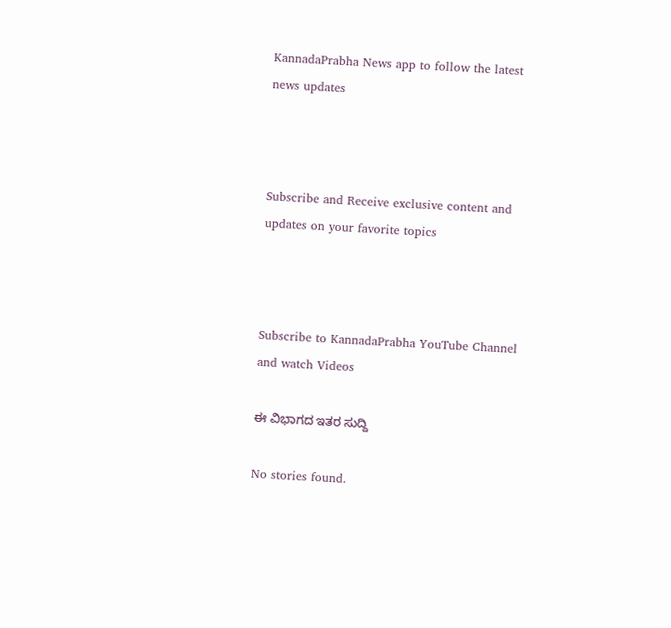KannadaPrabha News app to follow the latest news updates



Subscribe and Receive exclusive content and updates on your favorite topics



Subscribe to KannadaPrabha YouTube Channel and watch Videos

ಈ ವಿಭಾಗದ ಇತರ ಸುದ್ದಿ

No stories found.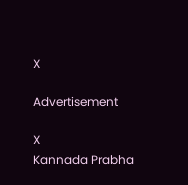X

Advertisement

X
Kannada Prabha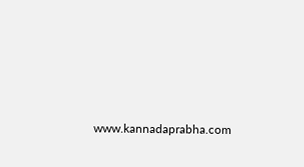www.kannadaprabha.com